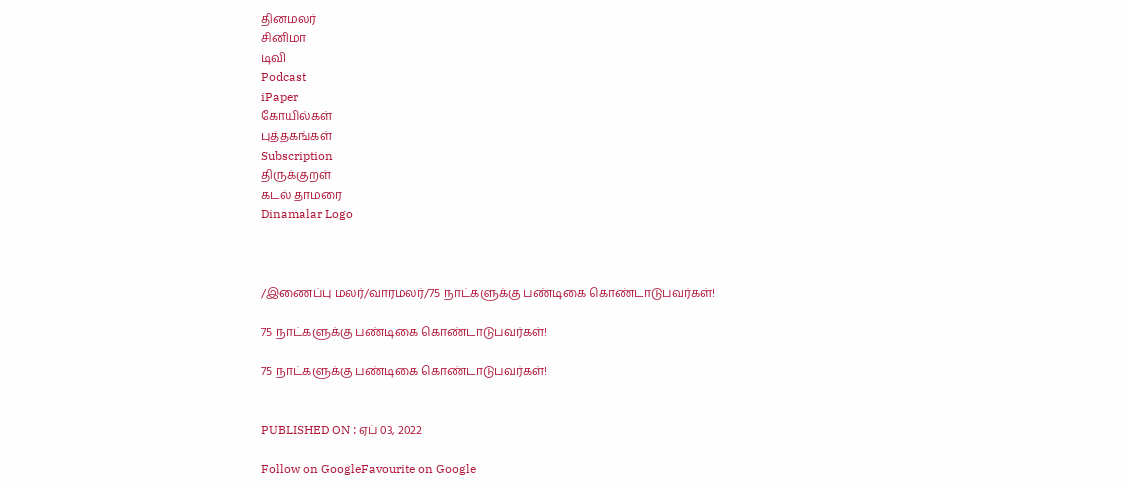தினமலர்
சினிமா
டிவி
Podcast
iPaper
கோயில்கள்
புத்தகங்கள்
Subscription
திருக்குறள்
கடல் தாமரை
Dinamalar Logo



/இணைப்பு மலர்/வாரமலர்/75 நாட்களுக்கு பண்டிகை கொண்டாடுபவர்கள்!

75 நாட்களுக்கு பண்டிகை கொண்டாடுபவர்கள்!

75 நாட்களுக்கு பண்டிகை கொண்டாடுபவர்கள்!


PUBLISHED ON : ஏப் 03, 2022

Follow on GoogleFavourite on Google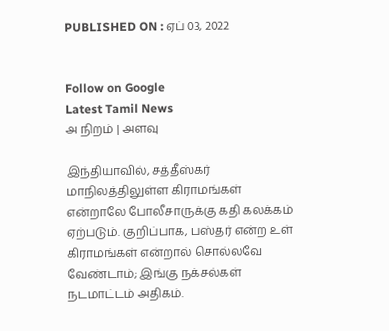PUBLISHED ON : ஏப் 03, 2022


Follow on Google
Latest Tamil News
அ நிறம் | அளவு

இந்தியாவில், சத்தீஸ்கர் மாநிலத்திலுள்ள கிராமங்கள் என்றாலே போலீசாருக்கு கதி கலக்கம் ஏற்படும். குறிப்பாக, பஸ்தர் என்ற உள் கிராமங்கள் என்றால் சொல்லவே வேண்டாம்; இங்கு நக்சல்கள் நடமாட்டம் அதிகம்.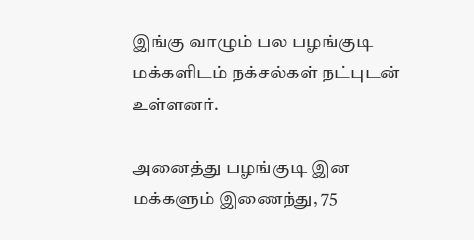இங்கு வாழும் பல பழங்குடி மக்களிடம் நக்சல்கள் நட்புடன் உள்ளனர்.

அனைத்து பழங்குடி இன மக்களும் இணைந்து, 75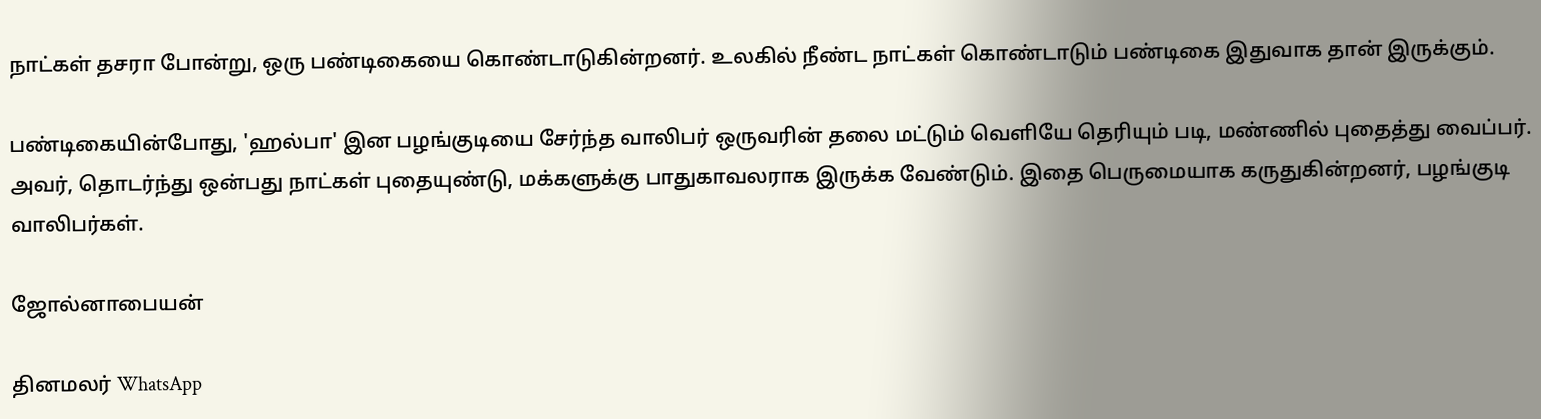நாட்கள் தசரா போன்று, ஒரு பண்டிகையை கொண்டாடுகின்றனர். உலகில் நீண்ட நாட்கள் கொண்டாடும் பண்டிகை இதுவாக தான் இருக்கும்.

பண்டிகையின்போது, 'ஹல்பா' இன பழங்குடியை சேர்ந்த வாலிபர் ஒருவரின் தலை மட்டும் வெளியே தெரியும் படி, மண்ணில் புதைத்து வைப்பர். அவர், தொடர்ந்து ஒன்பது நாட்கள் புதையுண்டு, மக்களுக்கு பாதுகாவலராக இருக்க வேண்டும். இதை பெருமையாக கருதுகின்றனர், பழங்குடி வாலிபர்கள்.

ஜோல்னாபையன்

தினமலர் WhatsApp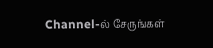Channel-ல் சேருங்கள்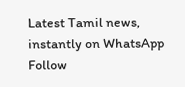Latest Tamil news, instantly on WhatsApp
Follow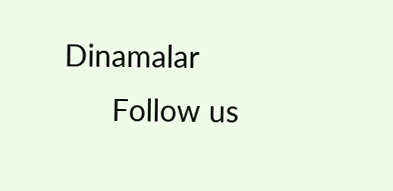Dinamalar
      Follow us